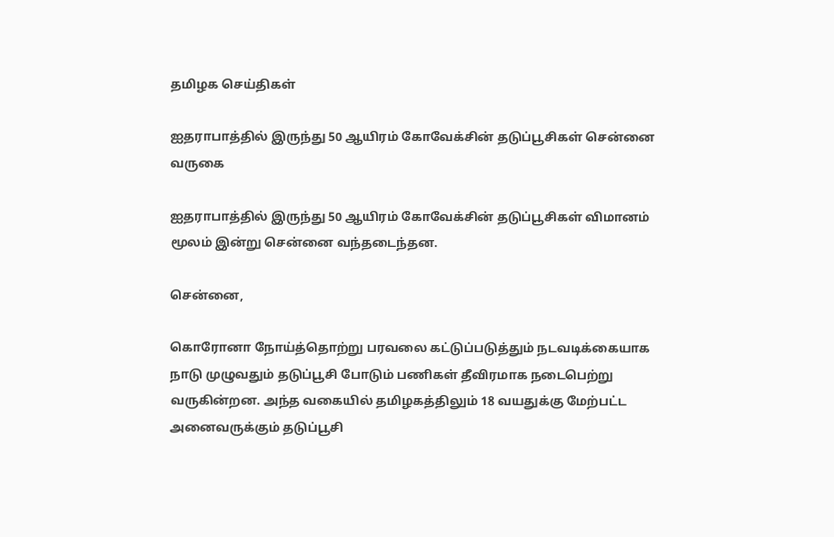தமிழக செய்திகள்

ஐதராபாத்தில் இருந்து 50 ஆயிரம் கோவேக்சின் தடுப்பூசிகள் சென்னை வருகை

ஐதராபாத்தில் இருந்து 50 ஆயிரம் கோவேக்சின் தடுப்பூசிகள் விமானம் மூலம் இன்று சென்னை வந்தடைந்தன.

சென்னை,

கொரோனா நோய்த்தொற்று பரவலை கட்டுப்படுத்தும் நடவடிக்கையாக நாடு முழுவதும் தடுப்பூசி போடும் பணிகள் தீவிரமாக நடைபெற்று வருகின்றன. அந்த வகையில் தமிழகத்திலும் 18 வயதுக்கு மேற்பட்ட அனைவருக்கும் தடுப்பூசி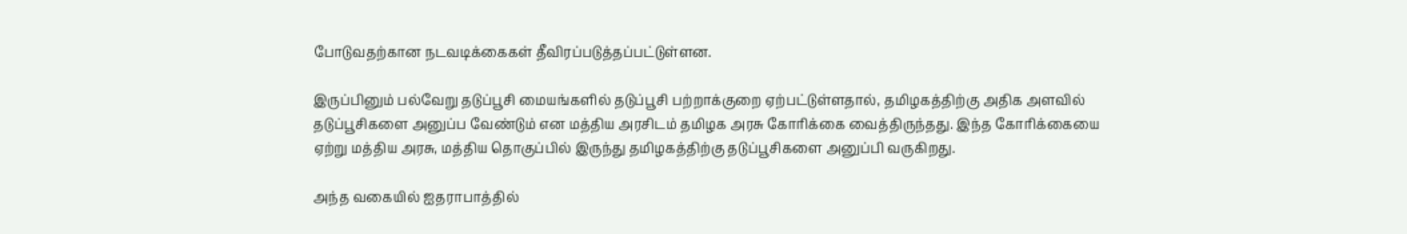போடுவதற்கான நடவடிக்கைகள் தீவிரப்படுத்தப்பட்டுள்ளன.

இருப்பினும் பல்வேறு தடுப்பூசி மையங்களில் தடுப்பூசி பற்றாக்குறை ஏற்பட்டுள்ளதால், தமிழகத்திற்கு அதிக அளவில் தடுப்பூசிகளை அனுப்ப வேண்டும் என மத்திய அரசிடம் தமிழக அரசு கோரிக்கை வைத்திருந்தது. இந்த கோரிக்கையை ஏற்று மத்திய அரசு, மத்திய தொகுப்பில் இருந்து தமிழகத்திற்கு தடுப்பூசிகளை அனுப்பி வருகிறது.

அந்த வகையில் ஐதராபாத்தில்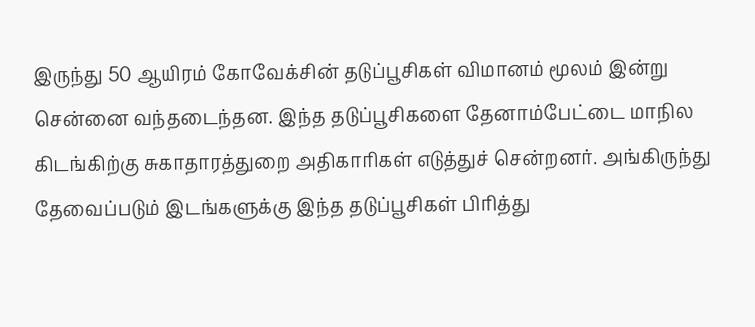இருந்து 50 ஆயிரம் கோவேக்சின் தடுப்பூசிகள் விமானம் மூலம் இன்று சென்னை வந்தடைந்தன. இந்த தடுப்பூசிகளை தேனாம்பேட்டை மாநில கிடங்கிற்கு சுகாதாரத்துறை அதிகாரிகள் எடுத்துச் சென்றனர். அங்கிருந்து தேவைப்படும் இடங்களுக்கு இந்த தடுப்பூசிகள் பிரித்து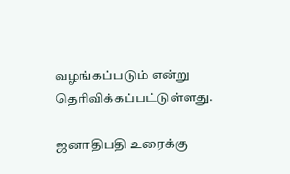வழங்கப்படும் என்று தெரிவிக்கப்பட்டுள்ளது.

ஜனாதிபதி உரைக்கு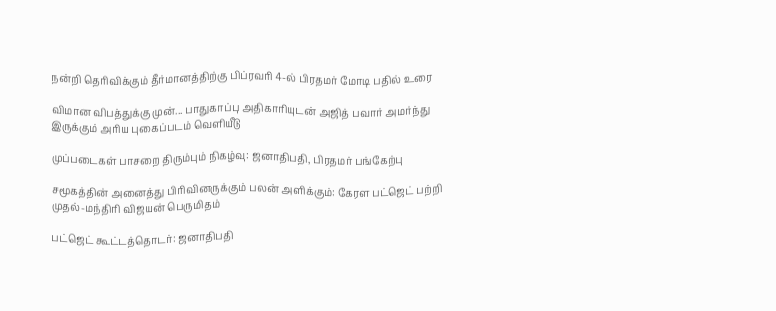நன்றி தெரிவிக்கும் தீர்மானத்திற்கு பிப்ரவரி 4-ல் பிரதமர் மோடி பதில் உரை

விமான விபத்துக்கு முன்... பாதுகாப்பு அதிகாரியுடன் அஜித் பவார் அமர்ந்து இருக்கும் அரிய புகைப்படம் வெளியீடு

முப்படைகள் பாசறை திரும்பும் நிகழ்வு: ஜனாதிபதி, பிரதமர் பங்கேற்பு

சமூகத்தின் அனைத்து பிரிவினருக்கும் பலன் அளிக்கும்: கேரள பட்ஜெட் பற்றி முதல்-மந்திரி விஜயன் பெருமிதம்

பட்ஜெட் கூட்டத்தொடர்: ஜனாதிபதி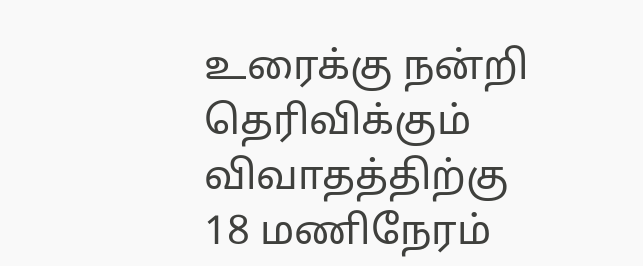உரைக்கு நன்றி தெரிவிக்கும் விவாதத்திற்கு 18 மணிநேரம்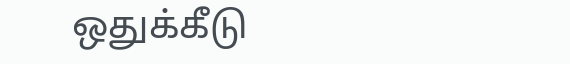ஒதுக்கீடு